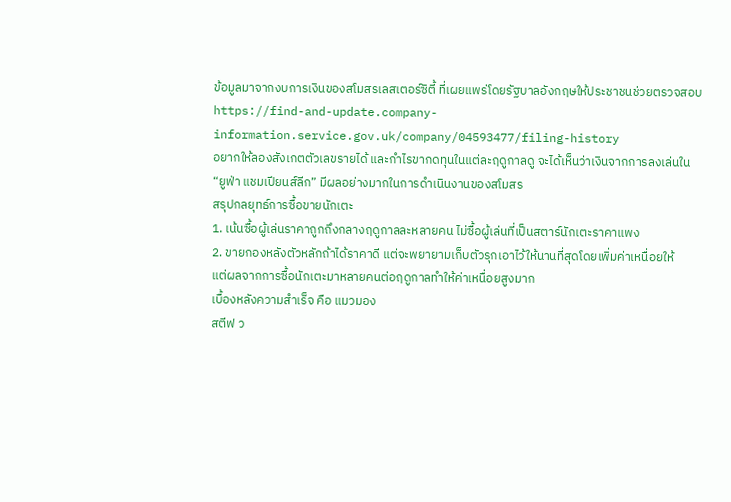ข้อมูลมาจากงบการเงินของสโมสรเลสเตอร์ซิตี้ ที่เผยแพร่โดยรัฐบาลอังกฤษให้ประชาชนช่วยตรวจสอบ
https://find-and-update.company-information.service.gov.uk/company/04593477/filing-history
อยากให้ลองสังเกตตัวเลขรายได้ และกำไรขากดทุนในแต่ละฤดูกาลดู จะได้เห็นว่าเงินจากการลงเล่นใน “ยูฟ่า แชมเปียนส์ลีก” มีผลอย่างมากในการดำเนินงานของสโมสร
สรุปกลยุทธ์การซื้อขายนักเตะ
1. เน้นซื้อผู้เล่นราคาถูกถึงกลางฤดูกาลละหลายคน ไม่ซื้อผู้เล่นที่เป็นสตาร์นักเตะราคาแพง
2. ขายกองหลังตัวหลักถ้าได้ราคาดี แต่จะพยายามเก็บตัวรุกเอาไว้ให้นานที่สุดโดยเพิ่มค่าเหนื่อยให้
แต่ผลจากการซื้อนักเตะมาหลายคนต่อฤดูกาลทำให้ค่าเหนื่อยสูงมาก
เบื้องหลังความสำเร็จ คือ แมวมอง
สตีฟ ว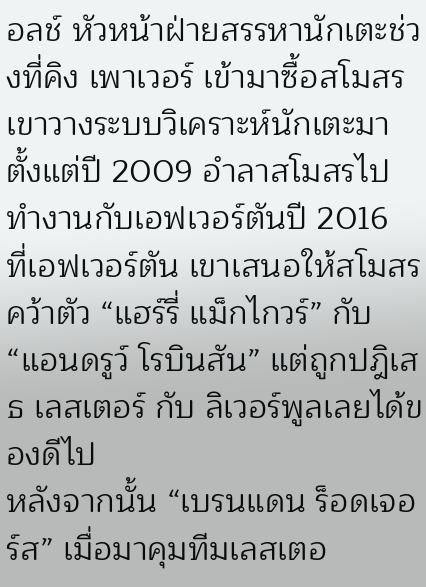อลช์ หัวหน้าฝ่ายสรรหานักเตะช่วงที่คิง เพาเวอร์ เข้ามาซื้อสโมสร เขาวางระบบวิเคราะห์นักเตะมาตั้งแต่ปี 2009 อำลาสโมสรไปทำงานกับเอฟเวอร์ตันปี 2016
ที่เอฟเวอร์ตัน เขาเสนอให้สโมสรคว้าตัว “แฮร์รี่ แม็กไกวร์” กับ “แอนดรูว์ โรบินสัน” แต่ถูกปฎิเสธ เลสเตอร์ กับ ลิเวอร์พูลเลยได้ของดีไป
หลังจากนั้น “เบรนแดน ร็อดเจอร์ส” เมื่อมาคุมทีมเลสเตอ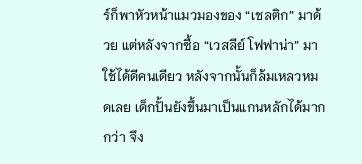ร์ก็พาหัวหน้าแมวมองของ “เชลติก” มาด้วย แต่หลังจากซื้อ “เวสลีย์ โฟฟาน่า” มาใช้ได้ดีคนเดียว หลังจากนั้นก็ล้มเหลวหมดเลย เด็กปั้นยังขึ้นมาเป็นแกนหลักได้มากกว่า จึง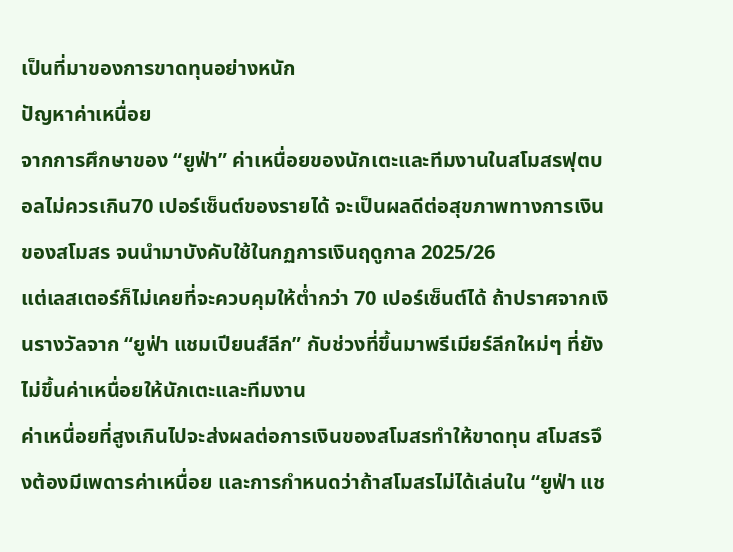เป็นที่มาของการขาดทุนอย่างหนัก
ปัญหาค่าเหนื่อย
จากการศึกษาของ “ยูฟ่า” ค่าเหนื่อยของนักเตะและทีมงานในสโมสรฟุตบอลไม่ควรเกิน70 เปอร์เซ็นต์ของรายได้ จะเป็นผลดีต่อสุขภาพทางการเงินของสโมสร จนนำมาบังคับใช้ในกฏการเงินฤดูกาล 2025/26
แต่เลสเตอร์ก็ไม่เคยที่จะควบคุมให้ต่ำกว่า 70 เปอร์เซ็นต์ได้ ถ้าปราศจากเงินรางวัลจาก “ยูฟ่า แชมเปียนส์ลีก” กับช่วงที่ขึ้นมาพรีเมียร์ลีกใหม่ๆ ที่ยังไม่ขึ้นค่าเหนื่อยให้นักเตะและทีมงาน
ค่าเหนื่อยที่สูงเกินไปจะส่งผลต่อการเงินของสโมสรทำให้ขาดทุน สโมสรจึงต้องมีเพดารค่าเหนื่อย และการกำหนดว่าถ้าสโมสรไม่ได้เล่นใน “ยูฟ่า แช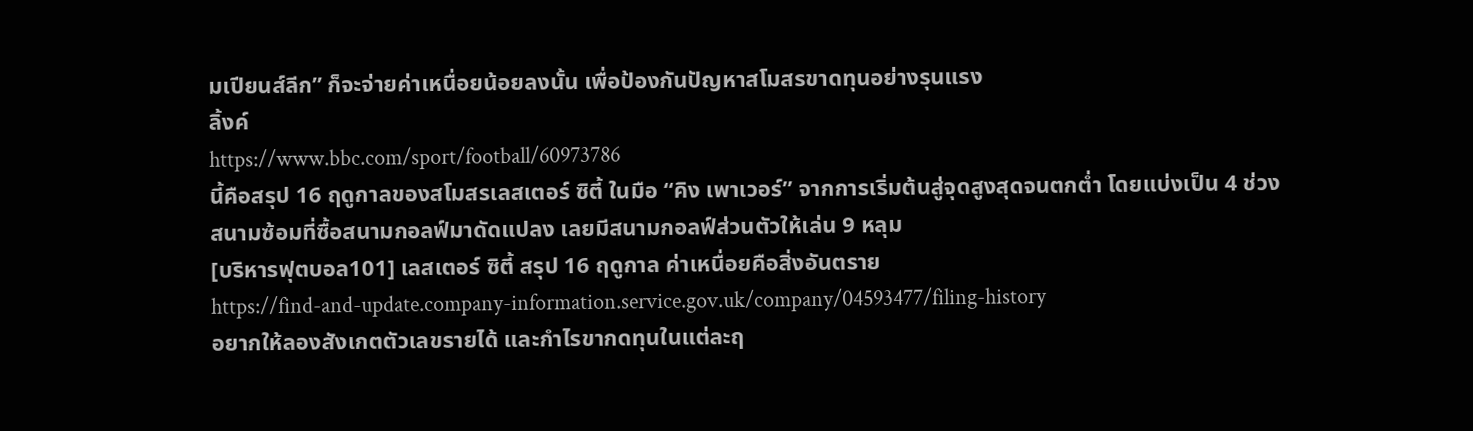มเปียนส์ลีก” ก็จะจ่ายค่าเหนื่อยน้อยลงนั้น เพื่อป้องกันปัญหาสโมสรขาดทุนอย่างรุนแรง
ลิ้งค์
https://www.bbc.com/sport/football/60973786
นี้คือสรุป 16 ฤดูกาลของสโมสรเลสเตอร์ ซิตี้ ในมือ “คิง เพาเวอร์” จากการเริ่มต้นสู่จุดสูงสุดจนตกต่ำ โดยแบ่งเป็น 4 ช่วง
สนามซ้อมที่ซื้อสนามกอลฟ์มาดัดแปลง เลยมีสนามกอลฟ์ส่วนตัวให้เล่น 9 หลุม
[บริหารฟุตบอล101] เลสเตอร์ ซิตี้ สรุป 16 ฤดูกาล ค่าเหนื่อยคือสิ่งอันตราย
https://find-and-update.company-information.service.gov.uk/company/04593477/filing-history
อยากให้ลองสังเกตตัวเลขรายได้ และกำไรขากดทุนในแต่ละฤ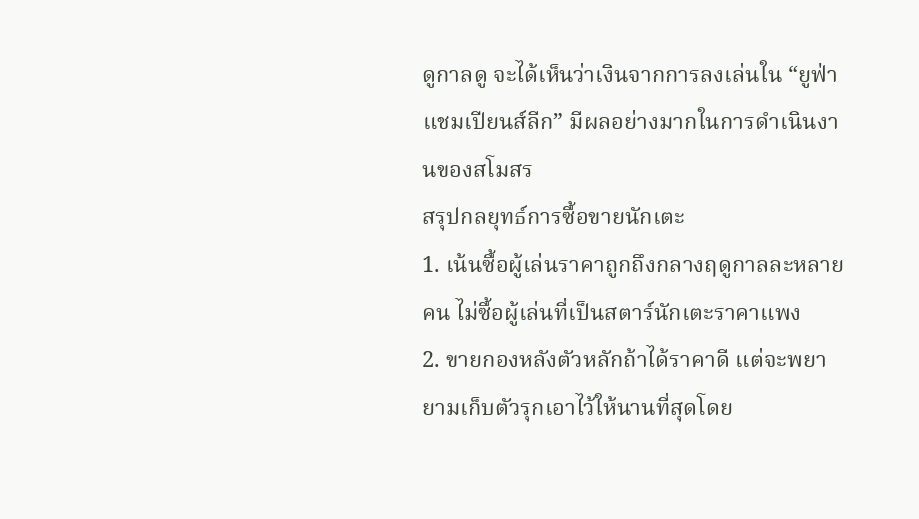ดูกาลดู จะได้เห็นว่าเงินจากการลงเล่นใน “ยูฟ่า แชมเปียนส์ลีก” มีผลอย่างมากในการดำเนินงานของสโมสร
สรุปกลยุทธ์การซื้อขายนักเตะ
1. เน้นซื้อผู้เล่นราคาถูกถึงกลางฤดูกาลละหลายคน ไม่ซื้อผู้เล่นที่เป็นสตาร์นักเตะราคาแพง
2. ขายกองหลังตัวหลักถ้าได้ราคาดี แต่จะพยายามเก็บตัวรุกเอาไว้ให้นานที่สุดโดย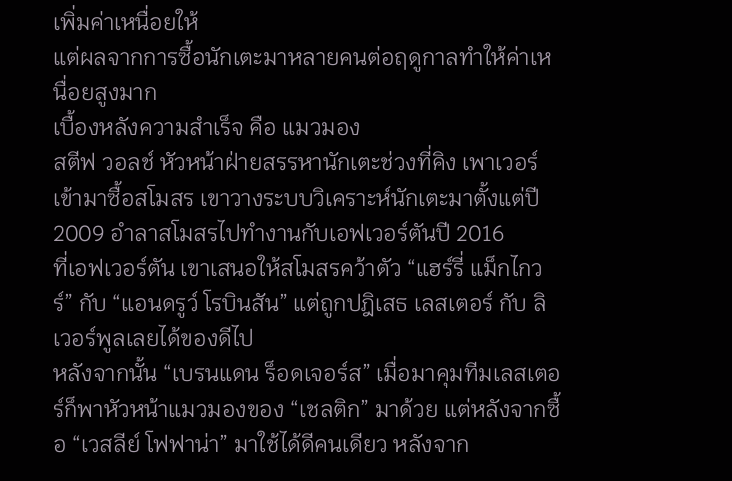เพิ่มค่าเหนื่อยให้
แต่ผลจากการซื้อนักเตะมาหลายคนต่อฤดูกาลทำให้ค่าเหนื่อยสูงมาก
เบื้องหลังความสำเร็จ คือ แมวมอง
สตีฟ วอลช์ หัวหน้าฝ่ายสรรหานักเตะช่วงที่คิง เพาเวอร์ เข้ามาซื้อสโมสร เขาวางระบบวิเคราะห์นักเตะมาตั้งแต่ปี 2009 อำลาสโมสรไปทำงานกับเอฟเวอร์ตันปี 2016
ที่เอฟเวอร์ตัน เขาเสนอให้สโมสรคว้าตัว “แฮร์รี่ แม็กไกวร์” กับ “แอนดรูว์ โรบินสัน” แต่ถูกปฎิเสธ เลสเตอร์ กับ ลิเวอร์พูลเลยได้ของดีไป
หลังจากนั้น “เบรนแดน ร็อดเจอร์ส” เมื่อมาคุมทีมเลสเตอร์ก็พาหัวหน้าแมวมองของ “เชลติก” มาด้วย แต่หลังจากซื้อ “เวสลีย์ โฟฟาน่า” มาใช้ได้ดีคนเดียว หลังจาก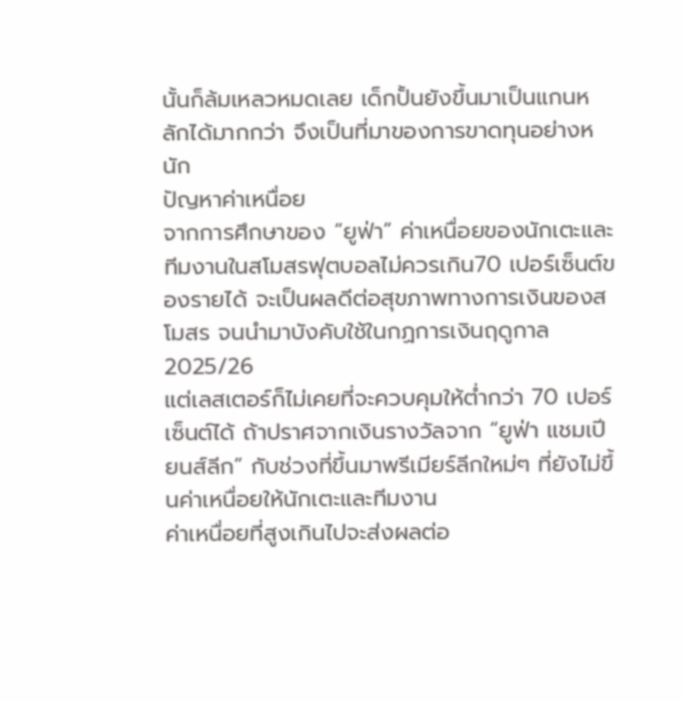นั้นก็ล้มเหลวหมดเลย เด็กปั้นยังขึ้นมาเป็นแกนหลักได้มากกว่า จึงเป็นที่มาของการขาดทุนอย่างหนัก
ปัญหาค่าเหนื่อย
จากการศึกษาของ “ยูฟ่า” ค่าเหนื่อยของนักเตะและทีมงานในสโมสรฟุตบอลไม่ควรเกิน70 เปอร์เซ็นต์ของรายได้ จะเป็นผลดีต่อสุขภาพทางการเงินของสโมสร จนนำมาบังคับใช้ในกฏการเงินฤดูกาล 2025/26
แต่เลสเตอร์ก็ไม่เคยที่จะควบคุมให้ต่ำกว่า 70 เปอร์เซ็นต์ได้ ถ้าปราศจากเงินรางวัลจาก “ยูฟ่า แชมเปียนส์ลีก” กับช่วงที่ขึ้นมาพรีเมียร์ลีกใหม่ๆ ที่ยังไม่ขึ้นค่าเหนื่อยให้นักเตะและทีมงาน
ค่าเหนื่อยที่สูงเกินไปจะส่งผลต่อ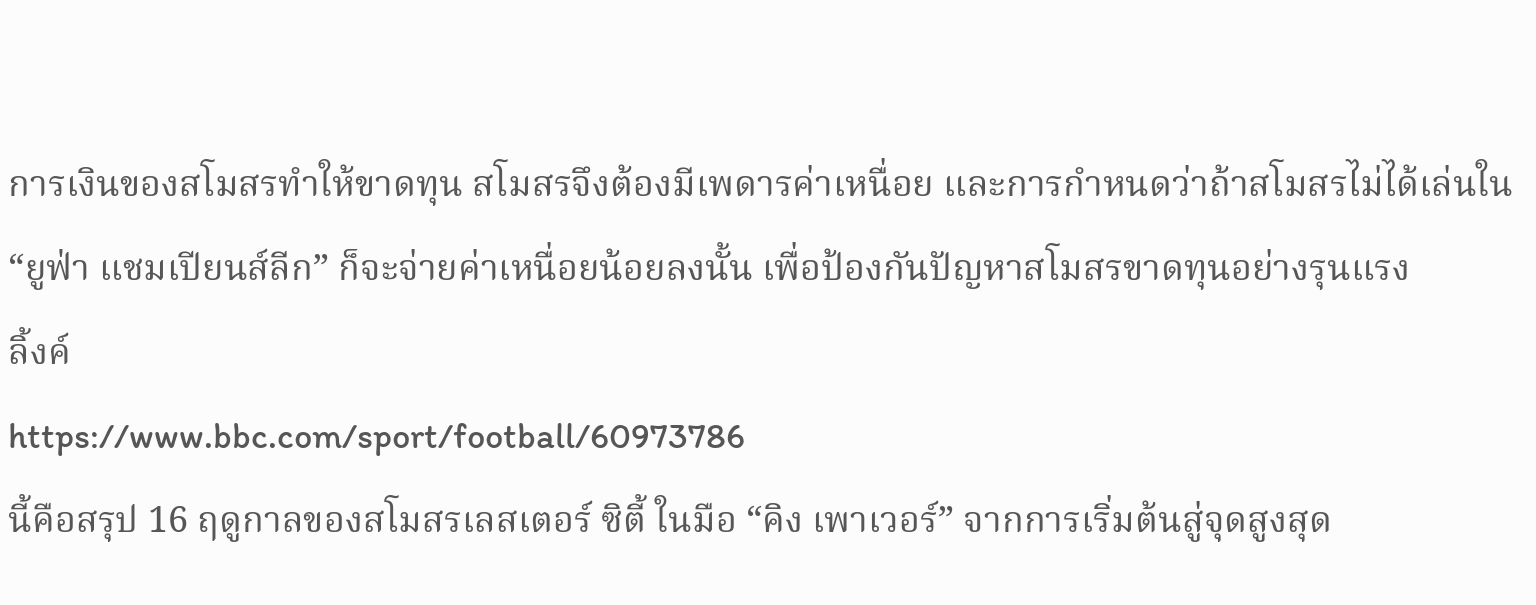การเงินของสโมสรทำให้ขาดทุน สโมสรจึงต้องมีเพดารค่าเหนื่อย และการกำหนดว่าถ้าสโมสรไม่ได้เล่นใน “ยูฟ่า แชมเปียนส์ลีก” ก็จะจ่ายค่าเหนื่อยน้อยลงนั้น เพื่อป้องกันปัญหาสโมสรขาดทุนอย่างรุนแรง
ลิ้งค์
https://www.bbc.com/sport/football/60973786
นี้คือสรุป 16 ฤดูกาลของสโมสรเลสเตอร์ ซิตี้ ในมือ “คิง เพาเวอร์” จากการเริ่มต้นสู่จุดสูงสุด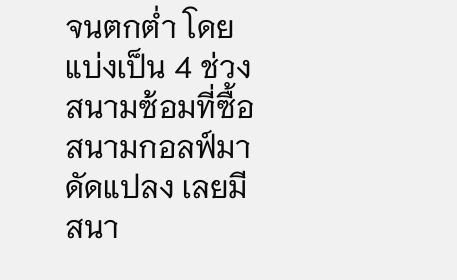จนตกต่ำ โดยแบ่งเป็น 4 ช่วง
สนามซ้อมที่ซื้อสนามกอลฟ์มาดัดแปลง เลยมีสนา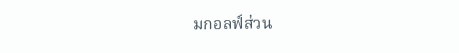มกอลฟ์ส่วน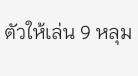ตัวให้เล่น 9 หลุม